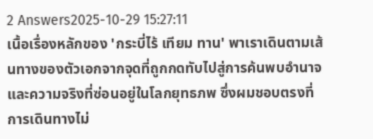2 Answers2025-10-29 15:27:11
เนื้อเรื่องหลักของ 'กระบี่ไร้ เทียม ทาน' พาเราเดินตามเส้นทางของตัวเอกจากจุดที่ถูกกดทับไปสู่การค้นพบอำนาจและความจริงที่ซ่อนอยู่ในโลกยุทธภพ ซึ่งผมชอบตรงที่การเดินทางไม่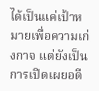ได้เป็นแค่เป้าหมายเพื่อความเก่งกาจ แต่ยังเป็นการเปิดเผยอดี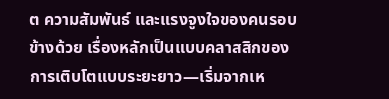ต ความสัมพันธ์ และแรงจูงใจของคนรอบข้างด้วย เรื่องหลักเป็นแบบคลาสสิกของการเติบโตแบบระยะยาว—เริ่มจากเห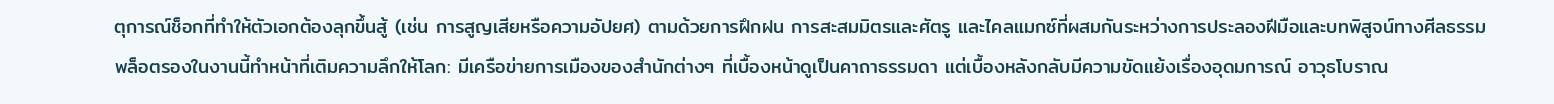ตุการณ์ช็อกที่ทำให้ตัวเอกต้องลุกขึ้นสู้ (เช่น การสูญเสียหรือความอัปยศ) ตามด้วยการฝึกฝน การสะสมมิตรและศัตรู และไคลแมกซ์ที่ผสมกันระหว่างการประลองฝีมือและบทพิสูจน์ทางศีลธรรม
พล็อตรองในงานนี้ทำหน้าที่เติมความลึกให้โลก: มีเครือข่ายการเมืองของสำนักต่างๆ ที่เบื้องหน้าดูเป็นคาถาธรรมดา แต่เบื้องหลังกลับมีความขัดแย้งเรื่องอุดมการณ์ อาวุธโบราณ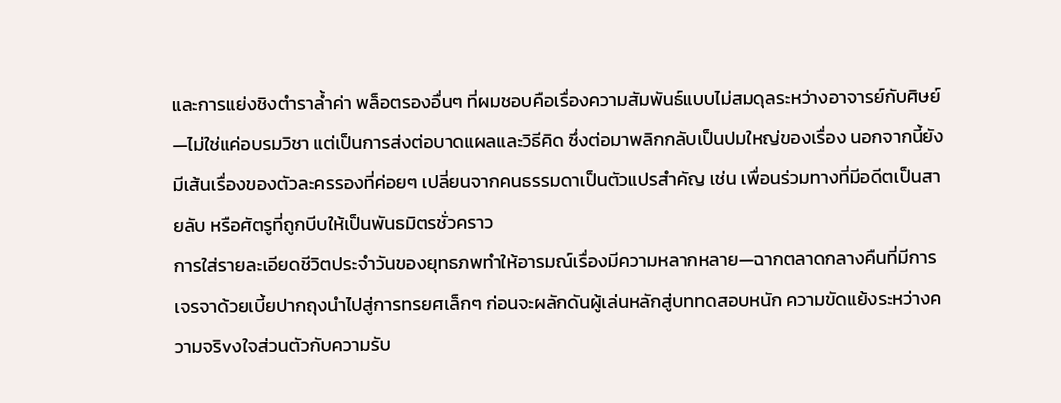และการแย่งชิงตำราล้ำค่า พล็อตรองอื่นๆ ที่ผมชอบคือเรื่องความสัมพันธ์แบบไม่สมดุลระหว่างอาจารย์กับศิษย์—ไม่ใช่แค่อบรมวิชา แต่เป็นการส่งต่อบาดแผลและวิธีคิด ซึ่งต่อมาพลิกกลับเป็นปมใหญ่ของเรื่อง นอกจากนี้ยังมีเส้นเรื่องของตัวละครรองที่ค่อยๆ เปลี่ยนจากคนธรรมดาเป็นตัวแปรสำคัญ เช่น เพื่อนร่วมทางที่มีอดีตเป็นสายลับ หรือศัตรูที่ถูกบีบให้เป็นพันธมิตรชั่วคราว
การใส่รายละเอียดชีวิตประจำวันของยุทธภพทำให้อารมณ์เรื่องมีความหลากหลาย—ฉากตลาดกลางคืนที่มีการเจรจาด้วยเบี้ยปากถุงนำไปสู่การทรยศเล็กๆ ก่อนจะผลักดันผู้เล่นหลักสู่บททดสอบหนัก ความขัดแย้งระหว่างความจริvงใจส่วนตัวกับความรับ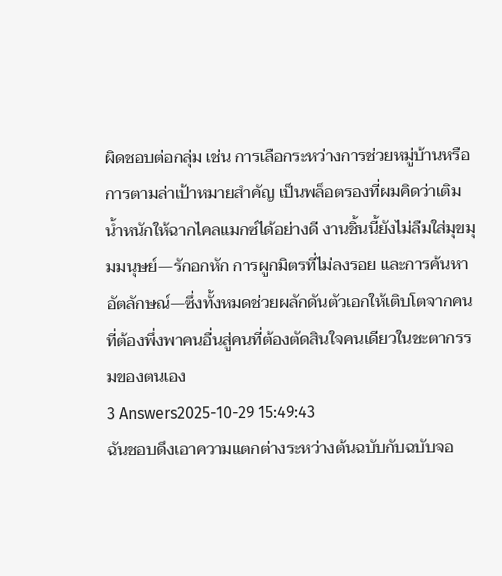ผิดชอบต่อกลุ่ม เช่น การเลือกระหว่างการช่วยหมู่บ้านหรือการตามล่าเป้าหมายสำคัญ เป็นพล็อตรองที่ผมคิดว่าเติมน้ำหนักให้ฉากไคลแมกซ์ได้อย่างดี งานชิ้นนี้ยังไม่ลืมใส่มุขมุมมนุษย์—รักอกหัก การผูกมิตรที่ไม่ลงรอย และการค้นหาอัตลักษณ์—ซึ่งทั้งหมดช่วยผลักดันตัวเอกให้เติบโตจากคนที่ต้องพึ่งพาคนอื่นสู่คนที่ต้องตัดสินใจคนเดียวในชะตากรรมของตนเอง
3 Answers2025-10-29 15:49:43
ฉันชอบดึงเอาความแตกต่างระหว่างต้นฉบับกับฉบับจอ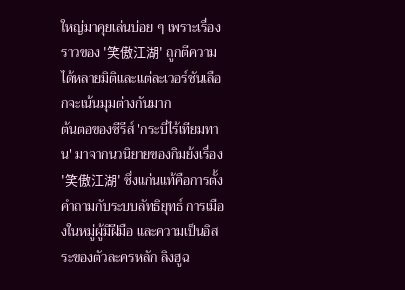ใหญ่มาคุยเล่นบ่อย ๆ เพราะเรื่องราวของ '笑傲江湖' ถูกตีความได้หลายมิติและแต่ละเวอร์ชันเลือกจะเน้นมุมต่างกันมาก
ต้นตอของซีรีส์ 'กระบี่ไร้เทียมทาน' มาจากนวนิยายของกิมย้งเรื่อง '笑傲江湖' ซึ่งแก่นแท้คือการตั้งคำถามกับระบบลัทธิยุทธ์ การเมืองในหมู่ผู้มีฝีมือ และความเป็นอิสระของตัวละครหลัก ลิงฮูฉ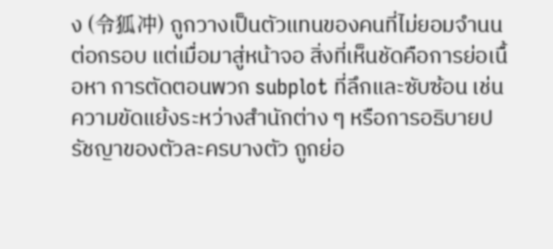ง (令狐冲) ถูกวางเป็นตัวแทนของคนที่ไม่ยอมจำนนต่อกรอบ แต่เมื่อมาสู่หน้าจอ สิ่งที่เห็นชัดคือการย่อเนื้อหา การตัดตอนพวก subplot ที่ลึกและซับซ้อน เช่น ความขัดแย้งระหว่างสำนักต่าง ๆ หรือการอธิบายปรัชญาของตัวละครบางตัว ถูกย่อ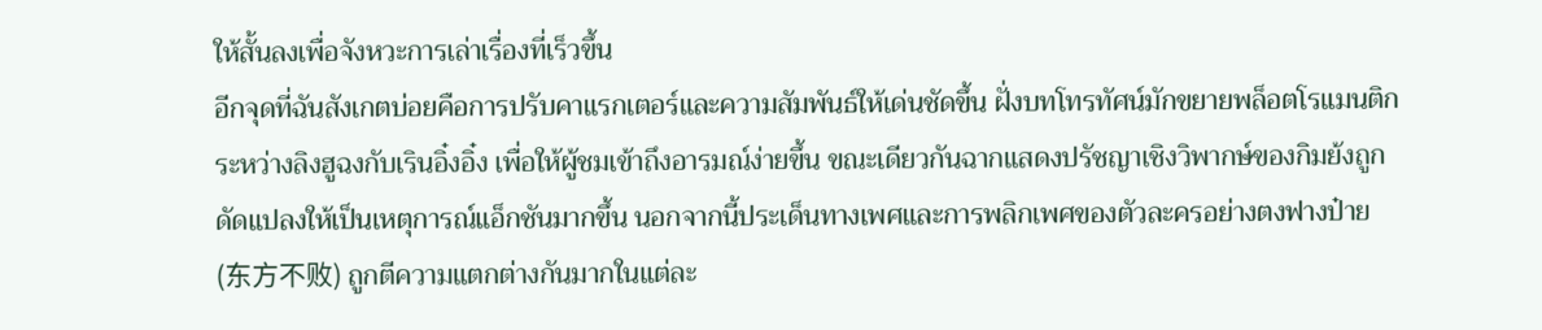ให้สั้นลงเพื่อจังหวะการเล่าเรื่องที่เร็วขึ้น
อีกจุดที่ฉันสังเกตบ่อยคือการปรับคาแรกเตอร์และความสัมพันธ์ให้เด่นชัดขึ้น ฝั่งบทโทรทัศน์มักขยายพล็อตโรแมนติกระหว่างลิงฮูฉงกับเรินอิ๋งอิ๋ง เพื่อให้ผู้ชมเข้าถึงอารมณ์ง่ายขึ้น ขณะเดียวกันฉากแสดงปรัชญาเชิงวิพากษ์ของกิมย้งถูกดัดแปลงให้เป็นเหตุการณ์แอ็กชันมากขึ้น นอกจากนี้ประเด็นทางเพศและการพลิกเพศของตัวละครอย่างตงฟางป๋าย (东方不败) ถูกตีความแตกต่างกันมากในแต่ละ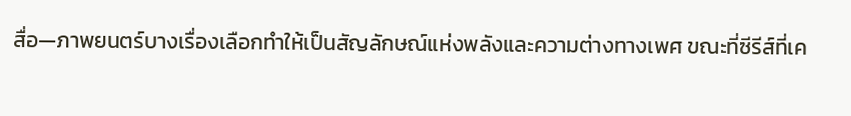สื่อ—ภาพยนตร์บางเรื่องเลือกทำให้เป็นสัญลักษณ์แห่งพลังและความต่างทางเพศ ขณะที่ซีรีส์ที่เค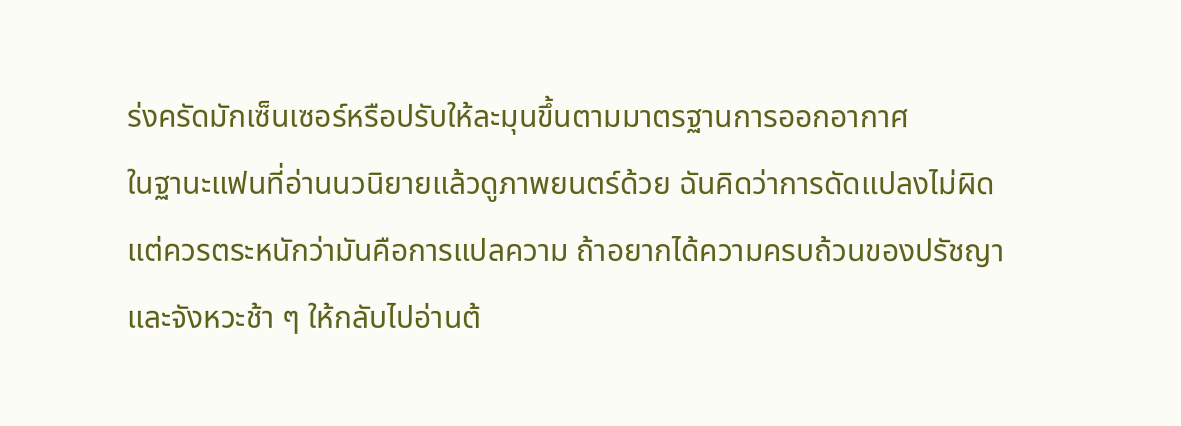ร่งครัดมักเซ็นเซอร์หรือปรับให้ละมุนขึ้นตามมาตรฐานการออกอากาศ
ในฐานะแฟนที่อ่านนวนิยายแล้วดูภาพยนตร์ด้วย ฉันคิดว่าการดัดแปลงไม่ผิด แต่ควรตระหนักว่ามันคือการแปลความ ถ้าอยากได้ความครบถ้วนของปรัชญาและจังหวะช้า ๆ ให้กลับไปอ่านต้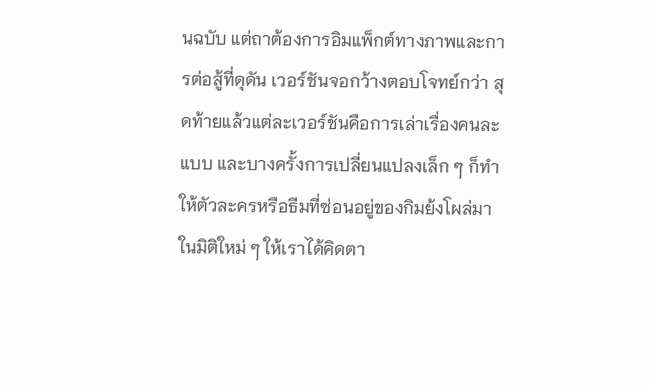นฉบับ แต่ถาต้องการอิมแพ็กต์ทางภาพและการต่อสู้ที่ดุดัน เวอร์ชันจอกว้างตอบโจทย์กว่า สุดท้ายแล้วแต่ละเวอร์ชันคือการเล่าเรื่องคนละแบบ และบางครั้งการเปลี่ยนแปลงเล็ก ๆ ก็ทำให้ตัวละครหรือธีมที่ซ่อนอยู่ของกิมย้งโผล่มาในมิติใหม่ ๆ ให้เราได้คิดตา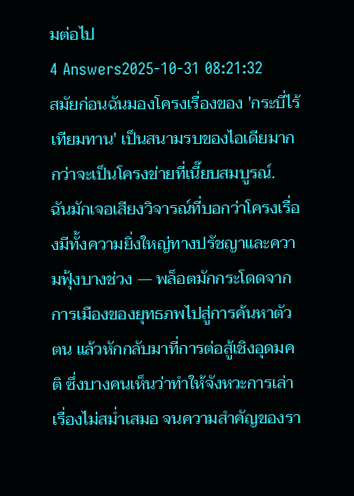มต่อไป
4 Answers2025-10-31 08:21:32
สมัยก่อนฉันมองโครงเรื่องของ 'กระบี่ไร้เทียมทาน' เป็นสนามรบของไอเดียมากกว่าจะเป็นโครงข่ายที่เนี๊ยบสมบูรณ์.
ฉันมักเจอเสียงวิจารณ์ที่บอกว่าโครงเรื่องมีทั้งความยิ่งใหญ่ทางปรัชญาและความฟุ้งบางช่วง — พล็อตมักกระโดดจากการเมืองของยุทธภพไปสู่การค้นหาตัวตน แล้วหักกลับมาที่การต่อสู้เชิงอุดมคติ ซึ่งบางคนเห็นว่าทำให้จังหวะการเล่าเรื่องไม่สม่ำเสมอ จนความสำคัญของรา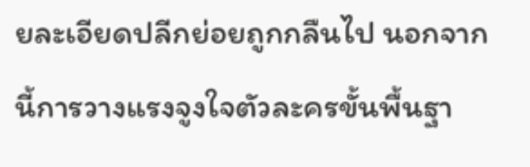ยละเอียดปลีกย่อยถูกกลืนไป นอกจากนี้การวางแรงจูงใจตัวละครขั้นพื้นฐา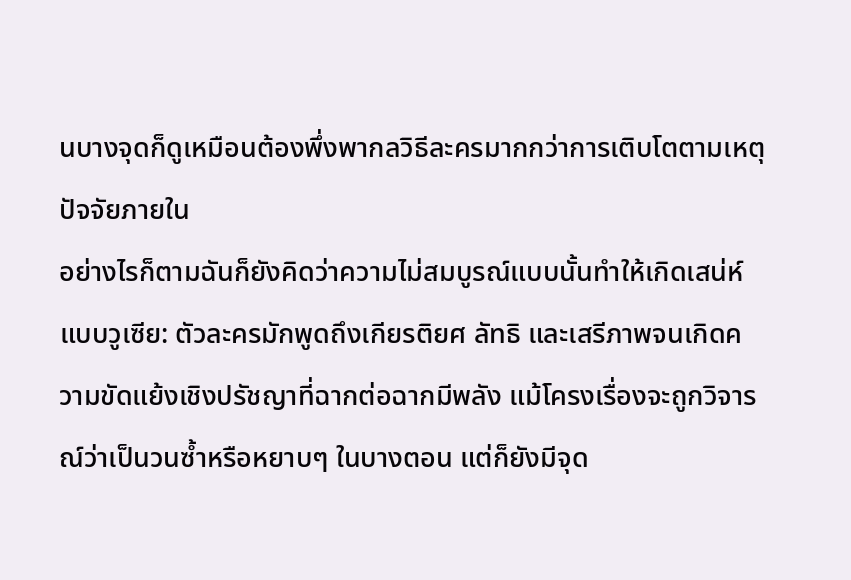นบางจุดก็ดูเหมือนต้องพึ่งพากลวิธีละครมากกว่าการเติบโตตามเหตุปัจจัยภายใน
อย่างไรก็ตามฉันก็ยังคิดว่าความไม่สมบูรณ์แบบนั้นทำให้เกิดเสน่ห์แบบวูเซีย: ตัวละครมักพูดถึงเกียรติยศ ลัทธิ และเสรีภาพจนเกิดความขัดแย้งเชิงปรัชญาที่ฉากต่อฉากมีพลัง แม้โครงเรื่องจะถูกวิจารณ์ว่าเป็นวนซ้ำหรือหยาบๆ ในบางตอน แต่ก็ยังมีจุด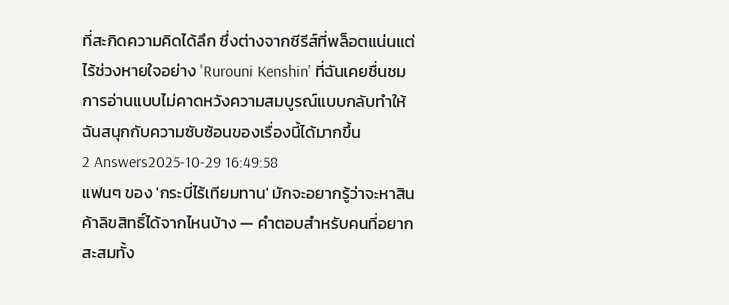ที่สะกิดความคิดได้ลึก ซึ่งต่างจากซีรีส์ที่พล็อตแน่นแต่ไร้ช่วงหายใจอย่าง 'Rurouni Kenshin' ที่ฉันเคยชื่นชม การอ่านแบบไม่คาดหวังความสมบูรณ์แบบกลับทำให้ฉันสนุกกับความซับซ้อนของเรื่องนี้ได้มากขึ้น
2 Answers2025-10-29 16:49:58
แฟนๆ ของ 'กระบี่ไร้เทียมทาน' มักจะอยากรู้ว่าจะหาสินค้าลิขสิทธิ์ได้จากไหนบ้าง — คำตอบสำหรับคนที่อยากสะสมทั้ง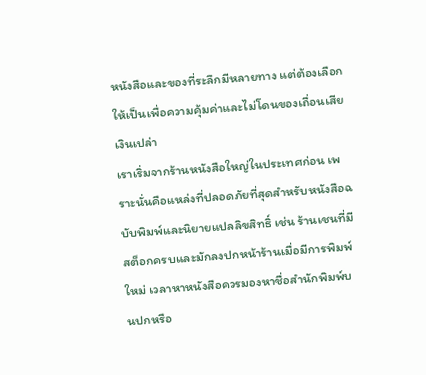หนังสือและของที่ระลึกมีหลายทาง แต่ต้องเลือกให้เป็นเพื่อความคุ้มค่าและไม่โดนของเถื่อนเสียเงินเปล่า
เราเริ่มจากร้านหนังสือใหญ่ในประเทศก่อน เพราะนั่นคือแหล่งที่ปลอดภัยที่สุดสำหรับหนังสือฉบับพิมพ์และนิยายแปลลิขสิทธิ์ เช่น ร้านเชนที่มีสต็อกครบและมักลงปกหน้าร้านเมื่อมีการพิมพ์ใหม่ เวลาหาหนังสือควรมองหาชื่อสำนักพิมพ์บนปกหรือ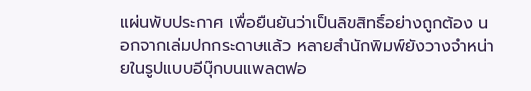แผ่นพับประกาศ เพื่อยืนยันว่าเป็นลิขสิทธิ์อย่างถูกต้อง นอกจากเล่มปกกระดาษแล้ว หลายสำนักพิมพ์ยังวางจำหน่ายในรูปแบบอีบุ๊กบนแพลตฟอ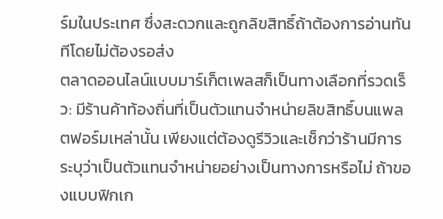ร์มในประเทศ ซึ่งสะดวกและถูกลิขสิทธิ์ถ้าต้องการอ่านทันทีโดยไม่ต้องรอส่ง
ตลาดออนไลน์แบบมาร์เก็ตเพลสก็เป็นทางเลือกที่รวดเร็ว: มีร้านค้าท้องถิ่นที่เป็นตัวแทนจำหน่ายลิขสิทธิ์บนแพลตฟอร์มเหล่านั้น เพียงแต่ต้องดูรีวิวและเช็กว่าร้านมีการระบุว่าเป็นตัวแทนจำหน่ายอย่างเป็นทางการหรือไม่ ถ้าของแบบฟิกเก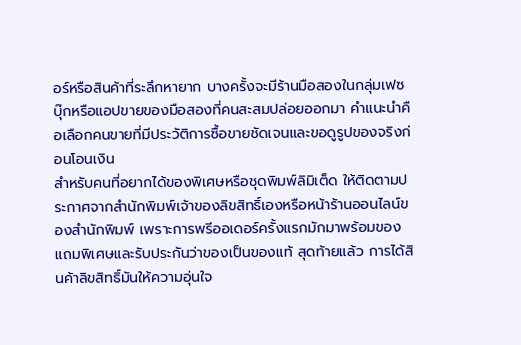อร์หรือสินค้าที่ระลึกหายาก บางครั้งจะมีร้านมือสองในกลุ่มเฟซบุ๊กหรือแอปขายของมือสองที่คนสะสมปล่อยออกมา คำแนะนำคือเลือกคนขายที่มีประวัติการซื้อขายชัดเจนและขอดูรูปของจริงก่อนโอนเงิน
สำหรับคนที่อยากได้ของพิเศษหรือชุดพิมพ์ลิมิเต็ด ให้ติดตามประกาศจากสำนักพิมพ์เจ้าของลิขสิทธิ์เองหรือหน้าร้านออนไลน์ของสำนักพิมพ์ เพราะการพรีออเดอร์ครั้งแรกมักมาพร้อมของแถมพิเศษและรับประกันว่าของเป็นของแท้ สุดท้ายแล้ว การได้สินค้าลิขสิทธิ์มันให้ความอุ่นใจ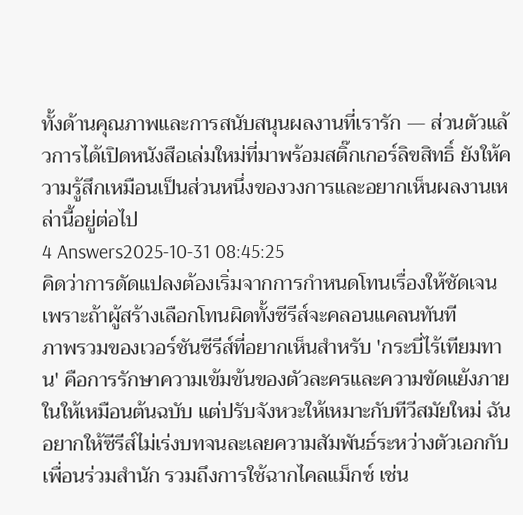ทั้งด้านคุณภาพและการสนับสนุนผลงานที่เรารัก — ส่วนตัวแล้วการได้เปิดหนังสือเล่มใหม่ที่มาพร้อมสติ๊กเกอร์ลิขสิทธิ์ ยังให้ความรู้สึกเหมือนเป็นส่วนหนึ่งของวงการและอยากเห็นผลงานเหล่านี้อยู่ต่อไป
4 Answers2025-10-31 08:45:25
คิดว่าการดัดแปลงต้องเริ่มจากการกำหนดโทนเรื่องให้ชัดเจน เพราะถ้าผู้สร้างเลือกโทนผิดทั้งซีรีส์จะคลอนแคลนทันที
ภาพรวมของเวอร์ชันซีรีส์ที่อยากเห็นสำหรับ 'กระบี่ไร้เทียมทาน' คือการรักษาความเข้มข้นของตัวละครและความขัดแย้งภายในให้เหมือนต้นฉบับ แต่ปรับจังหวะให้เหมาะกับทีวีสมัยใหม่ ฉันอยากให้ซีรีส์ไม่เร่งบทจนละเลยความสัมพันธ์ระหว่างตัวเอกกับเพื่อนร่วมสำนัก รวมถึงการใช้ฉากไคลแม็กซ์ เช่น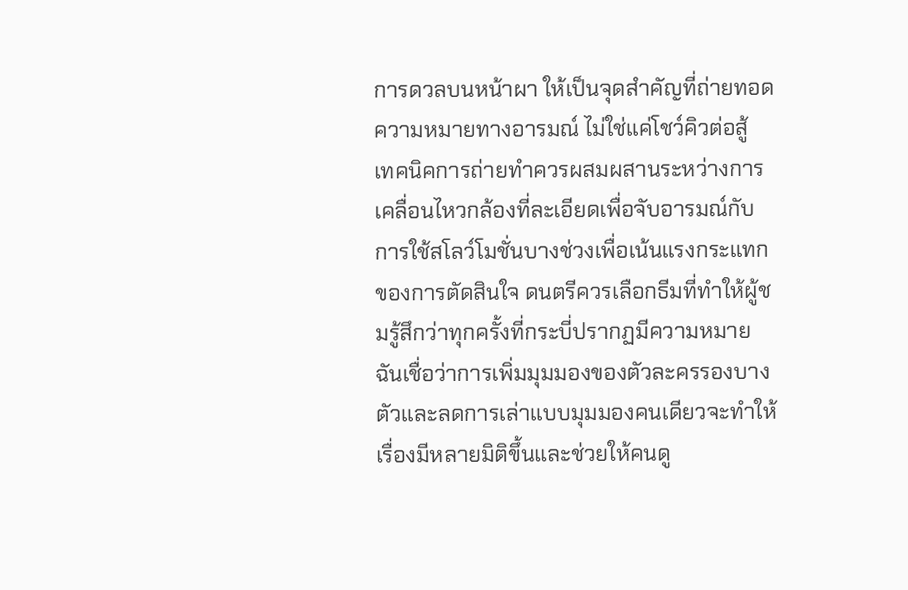การดวลบนหน้าผา ให้เป็นจุดสำคัญที่ถ่ายทอดความหมายทางอารมณ์ ไม่ใช่แค่โชว์คิวต่อสู้
เทคนิคการถ่ายทำควรผสมผสานระหว่างการเคลื่อนไหวกล้องที่ละเอียดเพื่อจับอารมณ์กับการใช้สโลว์โมชั่นบางช่วงเพื่อเน้นแรงกระแทกของการตัดสินใจ ดนตรีควรเลือกธีมที่ทำให้ผู้ชมรู้สึกว่าทุกครั้งที่กระบี่ปรากฏมีความหมาย ฉันเชื่อว่าการเพิ่มมุมมองของตัวละครรองบางตัวและลดการเล่าแบบมุมมองคนเดียวจะทำให้เรื่องมีหลายมิติขึ้นและช่วยให้คนดู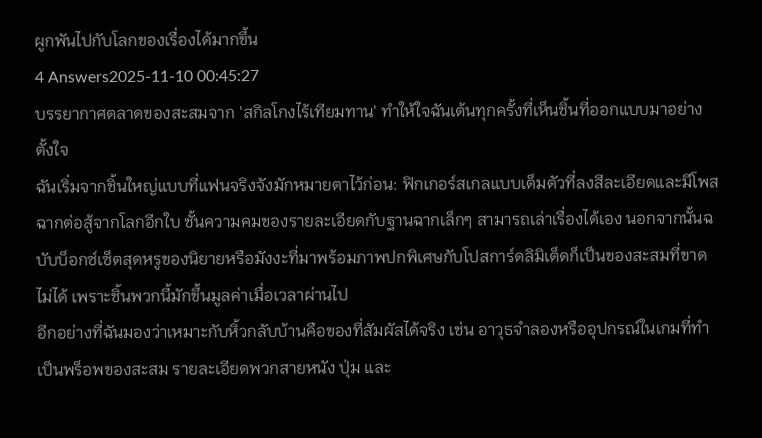ผูกพันไปกับโลกของเรื่องได้มากขึ้น
4 Answers2025-11-10 00:45:27
บรรยากาศตลาดของสะสมจาก 'สกิลโกงไร้เทียมทาน' ทำให้ใจฉันเต้นทุกครั้งที่เห็นชิ้นที่ออกแบบมาอย่างตั้งใจ
ฉันเริ่มจากชิ้นใหญ่แบบที่แฟนจริงจังมักหมายตาไว้ก่อน: ฟิกเกอร์สเกลแบบเต็มตัวที่ลงสีละเอียดและมีโพสฉากต่อสู้จากโลกอีกใบ ชั้นความคมของรายละเอียดกับฐานฉากเล็กๆ สามารถเล่าเรื่องได้เอง นอกจากนั้นฉบับบ็อกซ์เซ็ตสุดหรูของนิยายหรือมังงะที่มาพร้อมภาพปกพิเศษกับโปสการ์ดลิมิเต็ดก็เป็นของสะสมที่ขาดไม่ได้ เพราะชิ้นพวกนี้มักขึ้นมูลค่าเมื่อเวลาผ่านไป
อีกอย่างที่ฉันมองว่าเหมาะกับหิ้วกลับบ้านคือของที่สัมผัสได้จริง เช่น อาวุธจำลองหรืออุปกรณ์ในเกมที่ทำเป็นพร็อพของสะสม รายละเอียดพวกสายหนัง ปุ่ม และ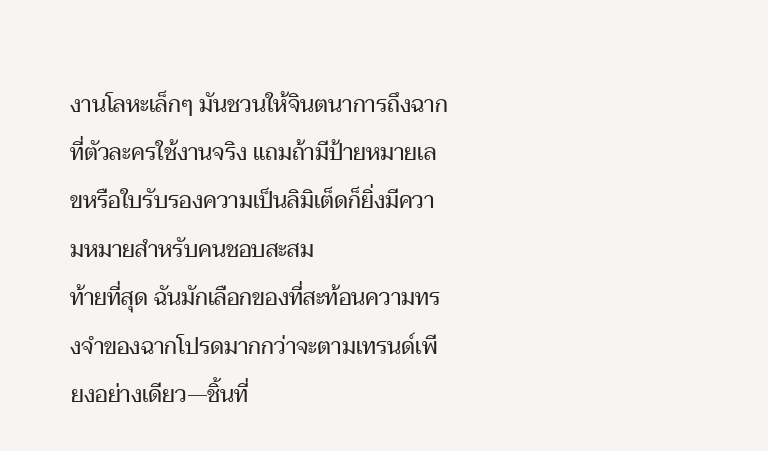งานโลหะเล็กๆ มันชวนให้จินตนาการถึงฉากที่ตัวละครใช้งานจริง แถมถ้ามีป้ายหมายเลขหรือใบรับรองความเป็นลิมิเต็ดก็ยิ่งมีความหมายสำหรับคนชอบสะสม
ท้ายที่สุด ฉันมักเลือกของที่สะท้อนความทรงจำของฉากโปรดมากกว่าจะตามเทรนด์เพียงอย่างเดียว—ชิ้นที่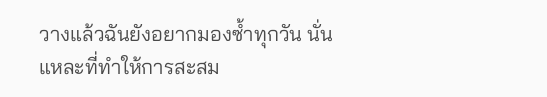วางแล้วฉันยังอยากมองซ้ำทุกวัน นั่นแหละที่ทำให้การสะสม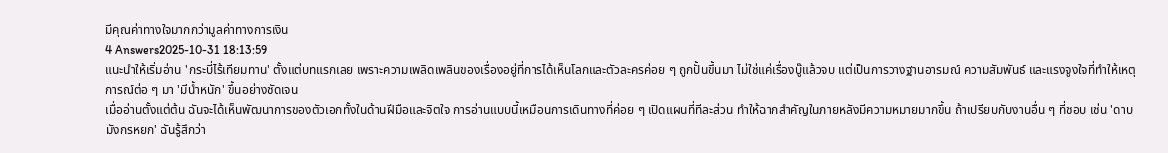มีคุณค่าทางใจมากกว่ามูลค่าทางการเงิน
4 Answers2025-10-31 18:13:59
แนะนำให้เริ่มอ่าน 'กระบี่ไร้เทียมทาน' ตั้งแต่บทแรกเลย เพราะความเพลิดเพลินของเรื่องอยู่ที่การได้เห็นโลกและตัวละครค่อย ๆ ถูกปั้นขึ้นมา ไม่ใช่แค่เรื่องบู๊แล้วจบ แต่เป็นการวางฐานอารมณ์ ความสัมพันธ์ และแรงจูงใจที่ทำให้เหตุการณ์ต่อ ๆ มา 'มีน้ำหนัก' ขึ้นอย่างชัดเจน
เมื่ออ่านตั้งแต่ต้น ฉันจะได้เห็นพัฒนาการของตัวเอกทั้งในด้านฝีมือและจิตใจ การอ่านแบบนี้เหมือนการเดินทางที่ค่อย ๆ เปิดแผนที่ทีละส่วน ทำให้ฉากสำคัญในภายหลังมีความหมายมากขึ้น ถ้าเปรียบกับงานอื่น ๆ ที่ชอบ เช่น 'ดาบมังกรหยก' ฉันรู้สึกว่า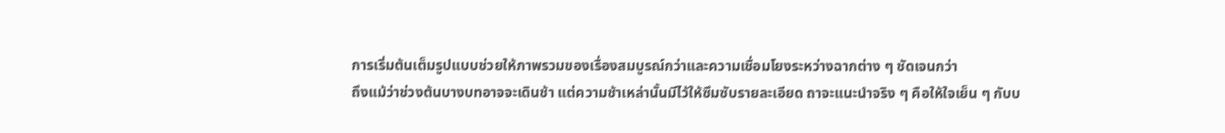การเริ่มต้นเต็มรูปแบบช่วยให้ภาพรวมของเรื่องสมบูรณ์กว่าและความเชื่อมโยงระหว่างฉากต่าง ๆ ชัดเจนกว่า
ถึงแม้ว่าช่วงต้นบางบทอาจจะเดินช้า แต่ความช้าเหล่านั้นมีไว้ให้ซึมซับรายละเอียด ถาจะแนะนำจริง ๆ คือให้ใจเย็น ๆ กับบ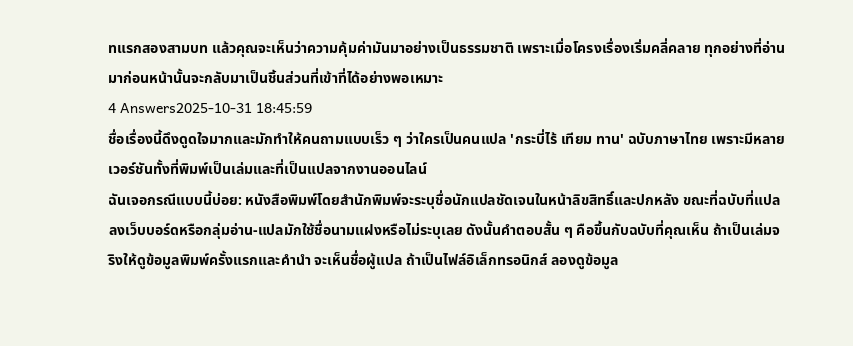ทแรกสองสามบท แล้วคุณจะเห็นว่าความคุ้มค่ามันมาอย่างเป็นธรรมชาติ เพราะเมื่อโครงเรื่องเริ่มคลี่คลาย ทุกอย่างที่อ่านมาก่อนหน้านั้นจะกลับมาเป็นชิ้นส่วนที่เข้าที่ได้อย่างพอเหมาะ
4 Answers2025-10-31 18:45:59
ชื่อเรื่องนี้ดึงดูดใจมากและมักทำให้คนถามแบบเร็ว ๆ ว่าใครเป็นคนแปล 'กระบี่ไร้ เทียม ทาน' ฉบับภาษาไทย เพราะมีหลายเวอร์ชันทั้งที่พิมพ์เป็นเล่มและที่เป็นแปลจากงานออนไลน์
ฉันเจอกรณีแบบนี้บ่อย: หนังสือพิมพ์โดยสำนักพิมพ์จะระบุชื่อนักแปลชัดเจนในหน้าลิขสิทธิ์และปกหลัง ขณะที่ฉบับที่แปลลงเว็บบอร์ดหรือกลุ่มอ่าน-แปลมักใช้ชื่อนามแฝงหรือไม่ระบุเลย ดังนั้นคำตอบสั้น ๆ คือขึ้นกับฉบับที่คุณเห็น ถ้าเป็นเล่มจริงให้ดูข้อมูลพิมพ์ครั้งแรกและคำนำ จะเห็นชื่อผู้แปล ถ้าเป็นไฟล์อิเล็กทรอนิกส์ ลองดูข้อมูล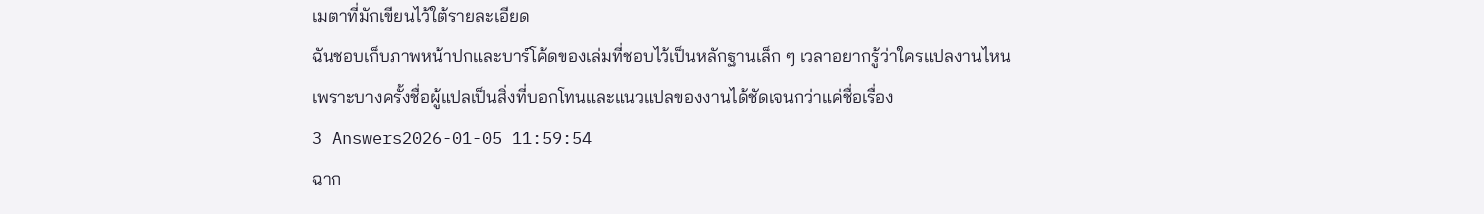เมตาที่มักเขียนไว้ใต้รายละเอียด
ฉันชอบเก็บภาพหน้าปกและบาร์โค้ดของเล่มที่ชอบไว้เป็นหลักฐานเล็ก ๆ เวลาอยากรู้ว่าใครแปลงานไหน เพราะบางครั้งชื่อผู้แปลเป็นสิ่งที่บอกโทนและแนวแปลของงานได้ชัดเจนกว่าแค่ชื่อเรื่อง
3 Answers2026-01-05 11:59:54
ฉาก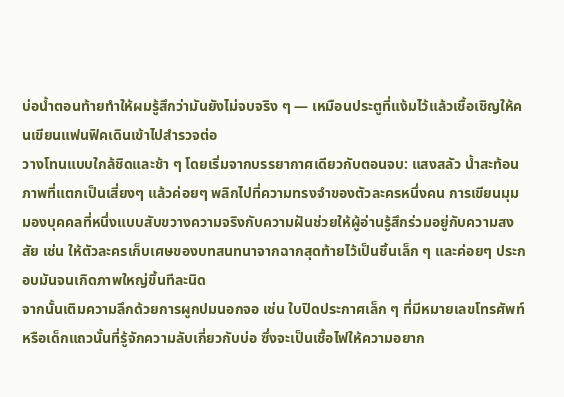บ่อน้ำตอนท้ายทำให้ผมรู้สึกว่ามันยังไม่จบจริง ๆ — เหมือนประตูที่แง้มไว้แล้วเชื้อเชิญให้คนเขียนแฟนฟิคเดินเข้าไปสำรวจต่อ
วางโทนแบบใกล้ชิดและช้า ๆ โดยเริ่มจากบรรยากาศเดียวกับตอนจบ: แสงสลัว น้ำสะท้อนภาพที่แตกเป็นเสี่ยงๆ แล้วค่อยๆ พลิกไปที่ความทรงจำของตัวละครหนึ่งคน การเขียนมุมมองบุคคลที่หนึ่งแบบสับขวางความจริงกับความฝันช่วยให้ผู้อ่านรู้สึกร่วมอยู่กับความสงสัย เช่น ให้ตัวละครเก็บเศษของบทสนทนาจากฉากสุดท้ายไว้เป็นชิ้นเล็ก ๆ และค่อยๆ ประกอบมันจนเกิดภาพใหญ่ขึ้นทีละนิด
จากนั้นเติมความลึกด้วยการผูกปมนอกจอ เช่น ใบปิดประกาศเล็ก ๆ ที่มีหมายเลขโทรศัพท์ หรือเด็กแถวนั้นที่รู้จักความลับเกี่ยวกับบ่อ ซึ่งจะเป็นเชื้อไฟให้ความอยาก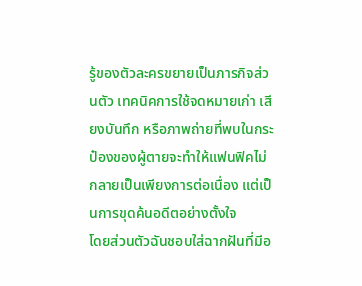รู้ของตัวละครขยายเป็นภารกิจส่วนตัว เทคนิคการใช้จดหมายเก่า เสียงบันทึก หรือภาพถ่ายที่พบในกระป๋องของผู้ตายจะทำให้แฟนฟิคไม่กลายเป็นเพียงการต่อเนื่อง แต่เป็นการขุดค้นอดีตอย่างตั้งใจ
โดยส่วนตัวฉันชอบใส่ฉากฝันที่มีอ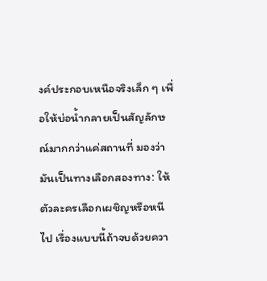งค์ประกอบเหนือจริงเล็ก ๆ เพื่อให้บ่อน้ำกลายเป็นสัญลักษณ์มากกว่าแค่สถานที่ มองว่ามันเป็นทางเลือกสองทาง: ให้ตัวละครเลือกเผชิญหรือหนีไป เรื่องแบบนี้ถ้าจบด้วยควา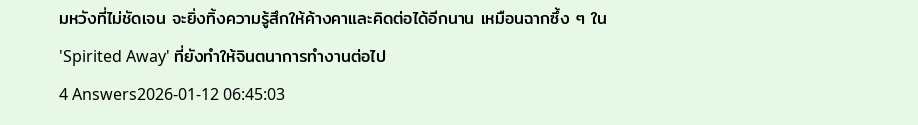มหวังที่ไม่ชัดเจน จะยิ่งทิ้งความรู้สึกให้ค้างคาและคิดต่อได้อีกนาน เหมือนฉากซึ้ง ๆ ใน 'Spirited Away' ที่ยังทำให้จินตนาการทำงานต่อไป
4 Answers2026-01-12 06:45:03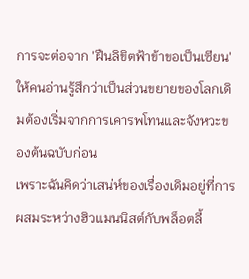การจะต่อจาก 'ฝืนลิขิตฟ้าข้าขอเป็นเซียน' ให้คนอ่านรู้สึกว่าเป็นส่วนขยายของโลกเดิมต้องเริ่มจากการเคารพโทนและจังหวะของต้นฉบับก่อน
เพราะฉันคิดว่าเสน่ห์ของเรื่องเดิมอยู่ที่การผสมระหว่างฮิวแมนนิสต์กับพล็อตลี้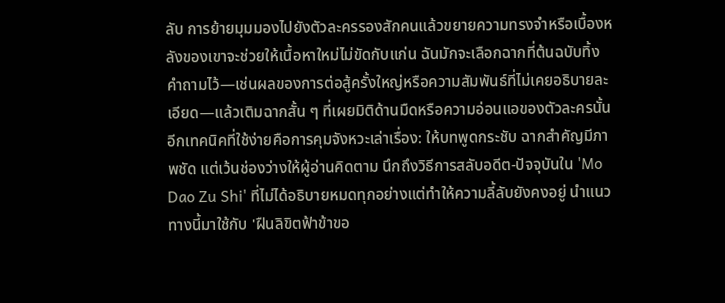ลับ การย้ายมุมมองไปยังตัวละครรองสักคนแล้วขยายความทรงจำหรือเบื้องหลังของเขาจะช่วยให้เนื้อหาใหม่ไม่ขัดกับแก่น ฉันมักจะเลือกฉากที่ต้นฉบับทิ้งคำถามไว้—เช่นผลของการต่อสู้ครั้งใหญ่หรือความสัมพันธ์ที่ไม่เคยอธิบายละเอียด—แล้วเติมฉากสั้น ๆ ที่เผยมิติด้านมืดหรือความอ่อนแอของตัวละครนั้น
อีกเทคนิคที่ใช้ง่ายคือการคุมจังหวะเล่าเรื่อง: ให้บทพูดกระชับ ฉากสำคัญมีภาพชัด แต่เว้นช่องว่างให้ผู้อ่านคิดตาม นึกถึงวิธีการสลับอดีต-ปัจจุบันใน 'Mo Dao Zu Shi' ที่ไม่ได้อธิบายหมดทุกอย่างแต่ทำให้ความลี้ลับยังคงอยู่ นำแนวทางนี้มาใช้กับ 'ฝืนลิขิตฟ้าข้าขอ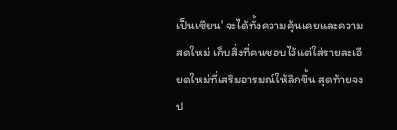เป็นเซียน' จะได้ทั้งความคุ้นเคยและความสดใหม่ เก็บสิ่งที่คนชอบไว้แต่ใส่รายละเอียดใหม่ที่เสริมอารมณ์ให้ลึกขึ้น สุดท้ายจงป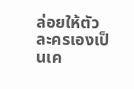ล่อยให้ตัวละครเองเป็นเค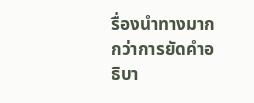รื่องนำทางมากกว่าการยัดคำอธิบา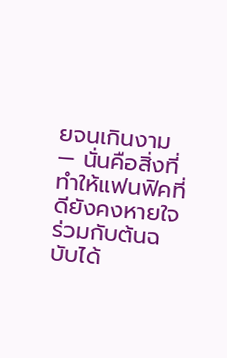ยจนเกินงาม — นั่นคือสิ่งที่ทำให้แฟนฟิคที่ดียังคงหายใจร่วมกับต้นฉบับได้